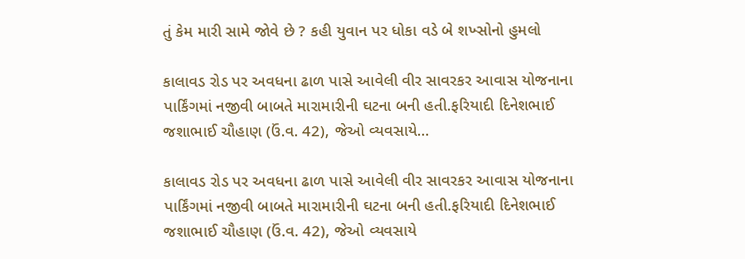તું કેમ મારી સામે જોવે છે ? કહી યુવાન પર ધોકા વડે બે શખ્સોનો હુમલો

કાલાવડ રોડ પર અવધના ઢાળ પાસે આવેલી વીર સાવરકર આવાસ યોજનાના પાર્કિંગમાં નજીવી બાબતે મારામારીની ઘટના બની હતી.ફરિયાદી દિનેશભાઈ જશાભાઈ ચૌહાણ (ઉં.વ. 42), જેઓ વ્યવસાયે…

કાલાવડ રોડ પર અવધના ઢાળ પાસે આવેલી વીર સાવરકર આવાસ યોજનાના પાર્કિંગમાં નજીવી બાબતે મારામારીની ઘટના બની હતી.ફરિયાદી દિનેશભાઈ જશાભાઈ ચૌહાણ (ઉં.વ. 42), જેઓ વ્યવસાયે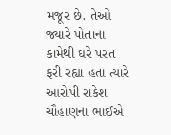મજૂર છે. તેઓ જ્યારે પોતાના કામેથી ઘરે પરત ફરી રહ્યા હતા ત્યારે આરોપી રાકેશ ચૌહાણના ભાઈએ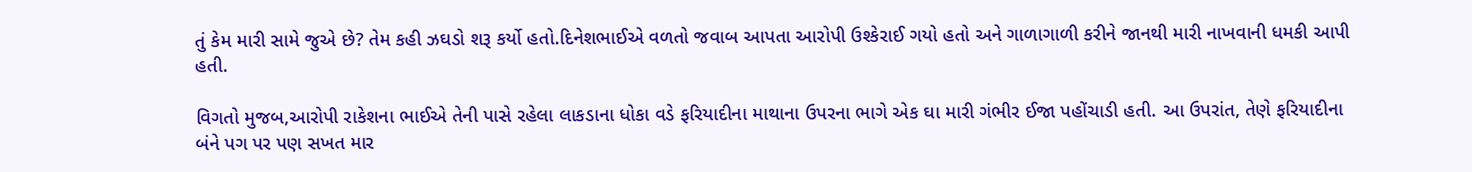તું કેમ મારી સામે જુએ છે? તેમ કહી ઝઘડો શરૂ કર્યો હતો.દિનેશભાઈએ વળતો જવાબ આપતા આરોપી ઉશ્કેરાઈ ગયો હતો અને ગાળાગાળી કરીને જાનથી મારી નાખવાની ધમકી આપી હતી.

વિગતો મુજબ,આરોપી રાકેશના ભાઈએ તેની પાસે રહેલા લાકડાના ધોકા વડે ફરિયાદીના માથાના ઉપરના ભાગે એક ઘા મારી ગંભીર ઈજા પહોંચાડી હતી. આ ઉપરાંત, તેણે ફરિયાદીના બંને પગ પર પણ સખત માર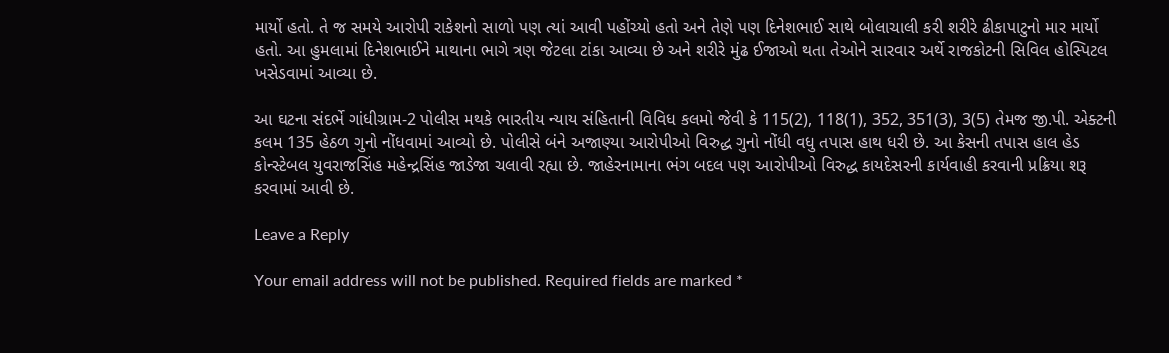માર્યો હતો. તે જ સમયે આરોપી રાકેશનો સાળો પણ ત્યાં આવી પહોંચ્યો હતો અને તેણે પણ દિનેશભાઈ સાથે બોલાચાલી કરી શરીરે ઢીકાપાટુનો માર માર્યો હતો. આ હુમલામાં દિનેશભાઈને માથાના ભાગે ત્રણ જેટલા ટાંકા આવ્યા છે અને શરીરે મુંઢ ઈજાઓ થતા તેઓને સારવાર અર્થે રાજકોટની સિવિલ હોસ્પિટલ ખસેડવામાં આવ્યા છે.

આ ઘટના સંદર્ભે ગાંધીગ્રામ-2 પોલીસ મથકે ભારતીય ન્યાય સંહિતાની વિવિધ કલમો જેવી કે 115(2), 118(1), 352, 351(3), 3(5) તેમજ જી.પી. એક્ટની કલમ 135 હેઠળ ગુનો નોંધવામાં આવ્યો છે. પોલીસે બંને અજાણ્યા આરોપીઓ વિરુદ્ધ ગુનો નોંધી વધુ તપાસ હાથ ધરી છે. આ કેસની તપાસ હાલ હેડ કોન્સ્ટેબલ યુવરાજસિંહ મહેન્દ્રસિંહ જાડેજા ચલાવી રહ્યા છે. જાહેરનામાના ભંગ બદલ પણ આરોપીઓ વિરુદ્ધ કાયદેસરની કાર્યવાહી કરવાની પ્રક્રિયા શરૂ કરવામાં આવી છે.

Leave a Reply

Your email address will not be published. Required fields are marked *